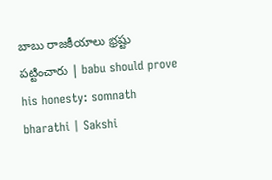బాబు రాజకీయాలు భ్రష్టు పట్టించారు | babu should prove his honesty: somnath bharathi | Sakshi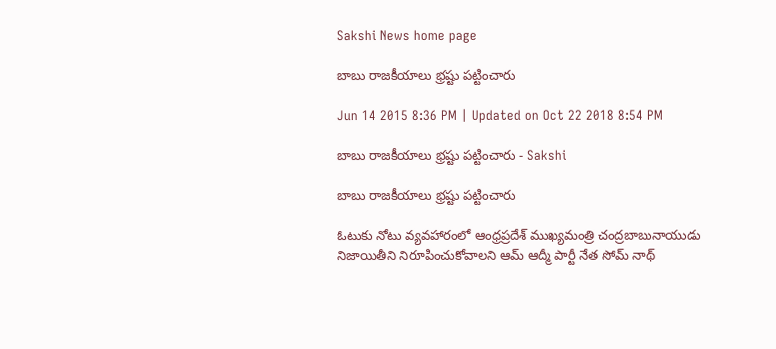Sakshi News home page

బాబు రాజకీయాలు భ్రష్టు పట్టించారు

Jun 14 2015 8:36 PM | Updated on Oct 22 2018 8:54 PM

బాబు రాజకీయాలు భ్రష్టు పట్టించారు - Sakshi

బాబు రాజకీయాలు భ్రష్టు పట్టించారు

ఓటుకు నోటు వ్యవహారంలో ఆంధ్రప్రదేశ్ ముఖ్యమంత్రి చంద్రబాబునాయుడు నిజాయితీని నిరూపించుకోవాలని ఆమ్ ఆద్మీ పార్టీ నేత సోమ్ నాథ్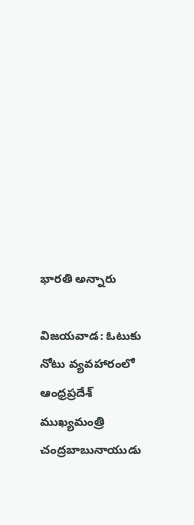భారతి అన్నారు

విజయవాడ: ఓటుకు నోటు వ్యవహారంలో ఆంధ్రప్రదేశ్ ముఖ్యమంత్రి చంద్రబాబునాయుడు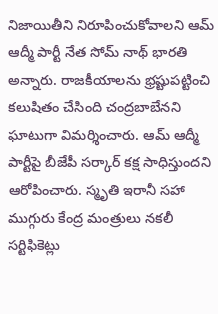నిజాయితీని నిరూపించుకోవాలని ఆమ్ ఆద్మీ పార్టీ నేత సోమ్ నాథ్ భారతి అన్నారు. రాజకీయాలను భ్రష్టుపట్టించి కలుషితం చేసింది చంద్రబాబేనని ఘాటుగా విమర్శించారు. ఆమ్ ఆద్మీ పార్టీపై బీజేపీ సర్కార్ కక్ష సాధిస్తుందని ఆరోపించారు. స్మృతి ఇరానీ సహా ముగ్గురు కేంద్ర మంత్రులు నకలీ సర్టిఫికెట్లు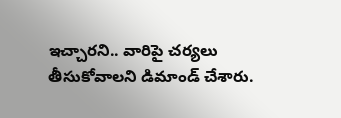ఇచ్చారని.. వారిపై చర్యలు తీసుకోవాలని డిమాండ్ చేశారు.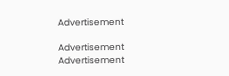Advertisement

Advertisement
Advertisement